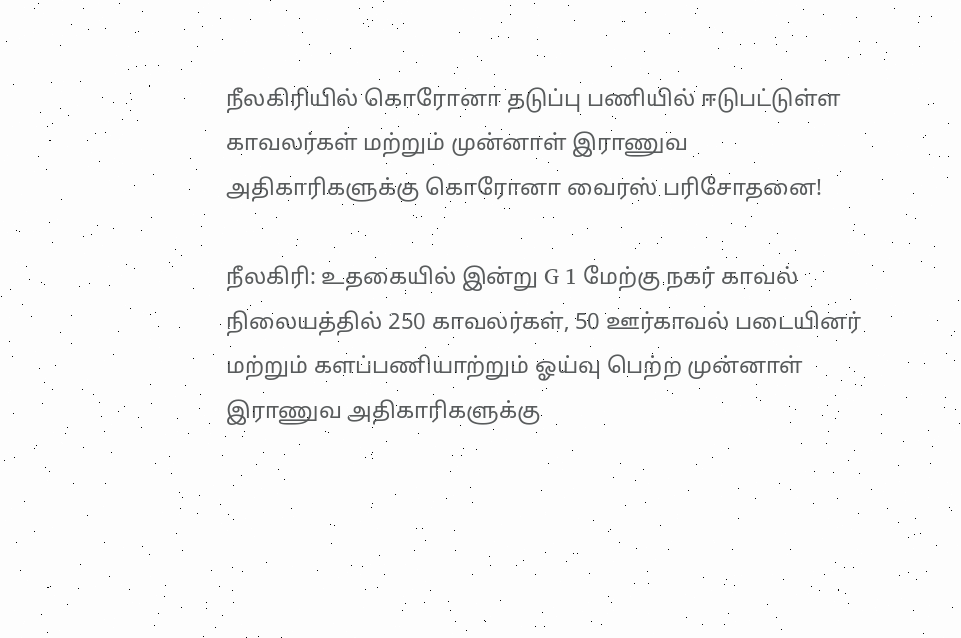நீலகிரியில் கொரோனா தடுப்பு பணியில் ஈடுபட்டுள்ள காவலர்கள் மற்றும் முன்னாள் இராணுவ அதிகாரிகளுக்கு கொரோனா வைரஸ் பரிசோதனை!

நீலகிரி: உதகையில் இன்று G 1 மேற்கு நகர் காவல் நிலையத்தில் 250 காவலர்கள், 50 ஊர்காவல் படையினர் மற்றும் களப்பணியாற்றும் ஓய்வு பெற்ற முன்னாள் இராணுவ அதிகாரிகளுக்கு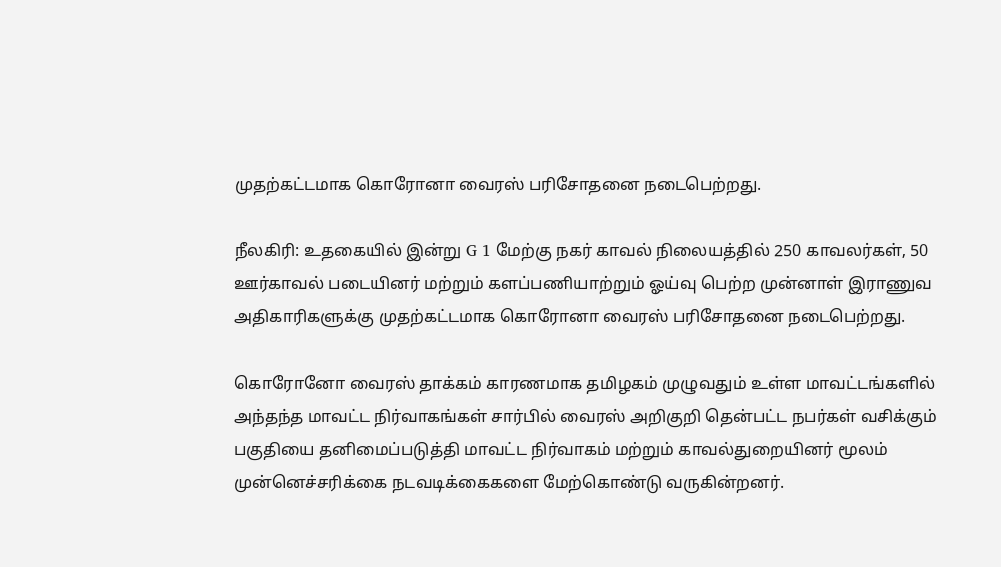முதற்கட்டமாக கொரோனா வைரஸ் பரிசோதனை நடைபெற்றது.

நீலகிரி: உதகையில் இன்று G 1 மேற்கு நகர் காவல் நிலையத்தில் 250 காவலர்கள், 50 ஊர்காவல் படையினர் மற்றும் களப்பணியாற்றும் ஓய்வு பெற்ற முன்னாள் இராணுவ அதிகாரிகளுக்கு முதற்கட்டமாக கொரோனா வைரஸ் பரிசோதனை நடைபெற்றது.

கொரோனோ வைரஸ் தாக்கம் காரணமாக தமிழகம் முழுவதும் உள்ள மாவட்டங்களில் அந்தந்த மாவட்ட நிர்வாகங்கள் சார்பில் வைரஸ் அறிகுறி தென்பட்ட நபர்கள் வசிக்கும் பகுதியை தனிமைப்படுத்தி மாவட்ட நிர்வாகம் மற்றும் காவல்துறையினர் மூலம் முன்னெச்சரிக்கை நடவடிக்கைகளை மேற்கொண்டு வருகின்றனர்.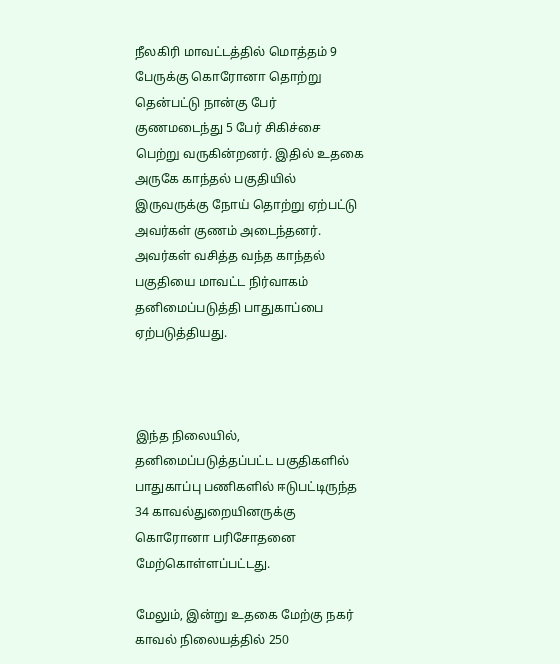நீலகிரி மாவட்டத்தில் மொத்தம் 9 பேருக்கு கொரோனா தொற்று தென்பட்டு நான்கு பேர் குணமடைந்து 5 பேர் சிகிச்சை பெற்று வருகின்றனர். இதில் உதகை அருகே காந்தல் பகுதியில் இருவருக்கு நோய் தொற்று ஏற்பட்டு அவர்கள் குணம் அடைந்தனர். அவர்கள் வசித்த வந்த காந்தல் பகுதியை மாவட்ட நிர்வாகம் தனிமைப்படுத்தி பாதுகாப்பை ஏற்படுத்தியது.



இந்த நிலையில், தனிமைப்படுத்தப்பட்ட பகுதிகளில் பாதுகாப்பு பணிகளில் ஈடுபட்டிருந்த 34 காவல்துறையினருக்கு கொரோனா பரிசோதனை மேற்கொள்ளப்பட்டது.

மேலும், இன்று உதகை மேற்கு நகர் காவல் நிலையத்தில் 250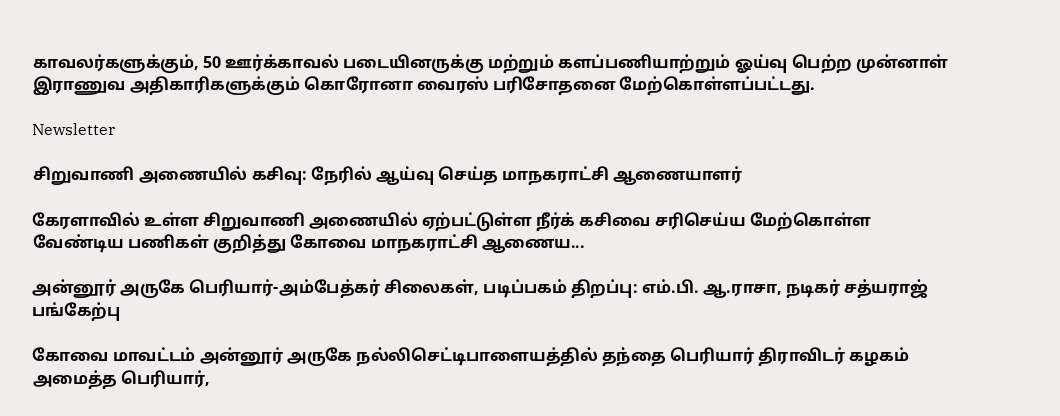காவலர்களுக்கும், 50 ஊர்க்காவல் படையினருக்கு மற்றும் களப்பணியாற்றும் ஓய்வு பெற்ற முன்னாள் இராணுவ அதிகாரிகளுக்கும் கொரோனா வைரஸ் பரிசோதனை மேற்கொள்ளப்பட்டது.

Newsletter

சிறுவாணி அணையில் கசிவு: நேரில் ஆய்வு செய்த மாநகராட்சி ஆணையாளர்

கேரளாவில் உள்ள சிறுவாணி அணையில் ஏற்பட்டுள்ள நீர்க் கசிவை சரிசெய்ய மேற்கொள்ள வேண்டிய பணிகள் குறித்து கோவை மாநகராட்சி ஆணைய...

அன்னூர் அருகே பெரியார்-அம்பேத்கர் சிலைகள், படிப்பகம் திறப்பு: எம்.பி. ஆ.ராசா, நடிகர் சத்யராஜ் பங்கேற்பு

கோவை மாவட்டம் அன்னூர் அருகே நல்லிசெட்டிபாளையத்தில் தந்தை பெரியார் திராவிடர் கழகம் அமைத்த பெரியார்,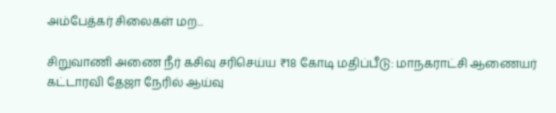அம்பேத்கர் சிலைகள் மற...

சிறுவாணி அணை நீர் கசிவு சரிசெய்ய ₹18 கோடி மதிப்பீடு: மாநகராட்சி ஆணையர் கட்டாரவி தேஜா நேரில் ஆய்வு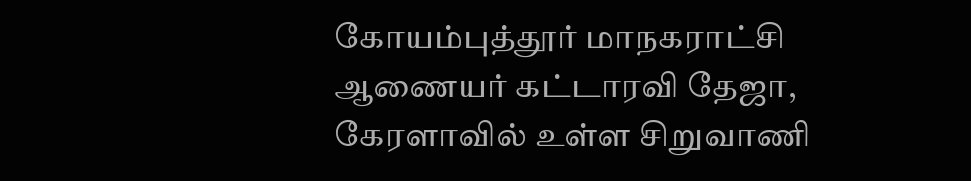கோயம்புத்தூர் மாநகராட்சி ஆணையர் கட்டாரவி தேஜா, கேரளாவில் உள்ள சிறுவாணி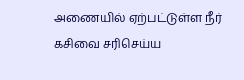அணையில் ஏற்பட்டுள்ள நீர் கசிவை சரிசெய்ய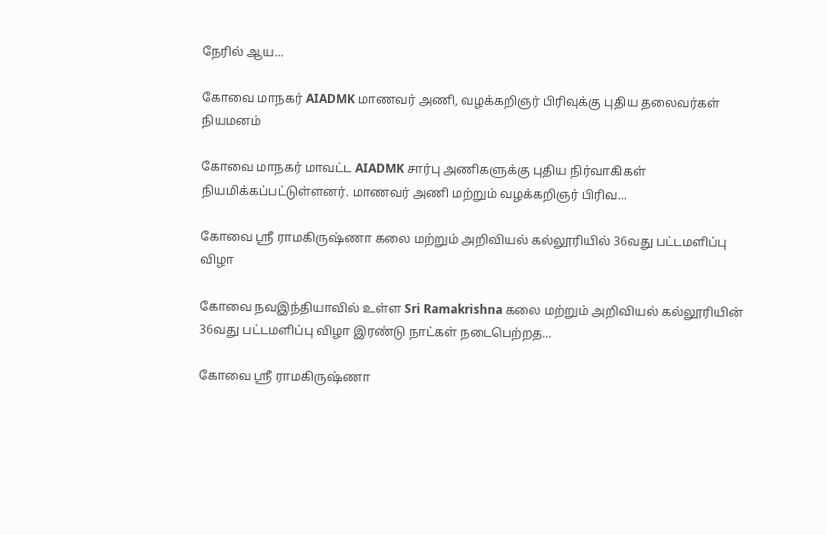நேரில் ஆய...

கோவை மாநகர் AIADMK மாணவர் அணி, வழக்கறிஞர் பிரிவுக்கு புதிய தலைவர்கள் நியமனம்

கோவை மாநகர் மாவட்ட AIADMK சார்பு அணிகளுக்கு புதிய நிர்வாகிகள் நியமிக்கப்பட்டுள்ளனர். மாணவர் அணி மற்றும் வழக்கறிஞர் பிரிவ...

கோவை ஸ்ரீ ராமகிருஷ்ணா கலை மற்றும் அறிவியல் கல்லூரியில் 36வது பட்டமளிப்பு விழா

கோவை நவஇந்தியாவில் உள்ள Sri Ramakrishna கலை மற்றும் அறிவியல் கல்லூரியின் 36வது பட்டமளிப்பு விழா இரண்டு நாட்கள் நடைபெற்றத...

கோவை ஸ்ரீ ராமகிருஷ்ணா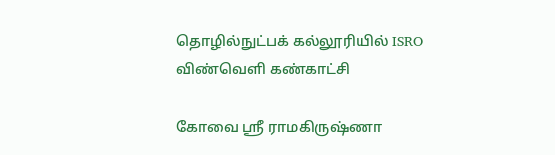தொழில்நுட்பக் கல்லூரியில் ISRO விண்வெளி கண்காட்சி

கோவை ஸ்ரீ ராமகிருஷ்ணா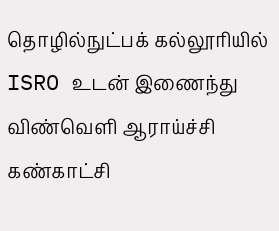தொழில்நுட்பக் கல்லூரியில் ISRO உடன் இணைந்து விண்வெளி ஆராய்ச்சி கண்காட்சி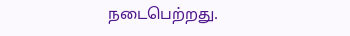நடைபெற்றது.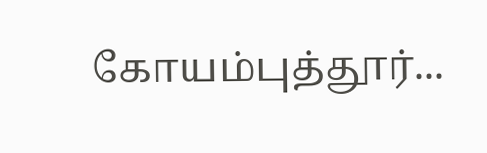கோயம்புத்தூர்...